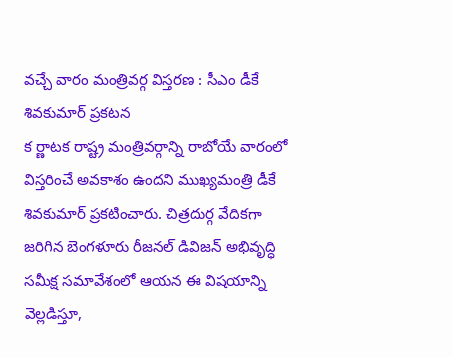వచ్చే వారం మంత్రివర్గ విస్తరణ : సీఎం డీకే శివకుమార్ ప్రకటన
క ర్ణాటక రాష్ట్ర మంత్రివర్గాన్ని రాబోయే వారంలో విస్తరించే అవకాశం ఉందని ముఖ్యమంత్రి డీకే శివకుమార్ ప్రకటించారు. చిత్రదుర్గ వేదికగా జరిగిన బెంగళూరు రీజనల్ డివిజన్ అభివృద్ధి సమీక్ష సమావేశంలో ఆయన ఈ విషయాన్ని వెల్లడిస్తూ,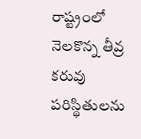రాష్ట్రంలో నెలకొన్న తీవ్ర కరువు పరిస్థితులను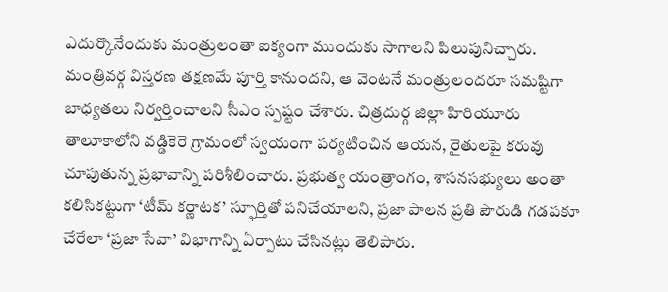ఎదుర్కొనేందుకు మంత్రులంతా ఐక్యంగా ముందుకు సాగాలని పిలుపునిచ్చారు. మంత్రివర్గ విస్తరణ తక్షణమే పూర్తి కానుందని, ఆ వెంటనే మంత్రులందరూ సమష్టిగా బాధ్యతలు నిర్వర్తించాలని సీఎం స్పష్టం చేశారు. చిత్రదుర్గ జిల్లా హిరియూరు తాలూకాలోని వడ్డికెరె గ్రామంలో స్వయంగా పర్యటించిన ఆయన, రైతులపై కరువు చూపుతున్న ప్రభావాన్ని పరిశీలించారు. ప్రభుత్వ యంత్రాంగం, శాసనసభ్యులు అంతా కలిసికట్టుగా ‘టీమ్ కర్ణాటక’ స్ఫూర్తితో పనిచేయాలని, ప్రజా పాలన ప్రతి పౌరుడి గడపకూ చేరేలా ‘ప్రజా సేవా’ విభాగాన్ని ఏర్పాటు చేసినట్లు తెలిపారు.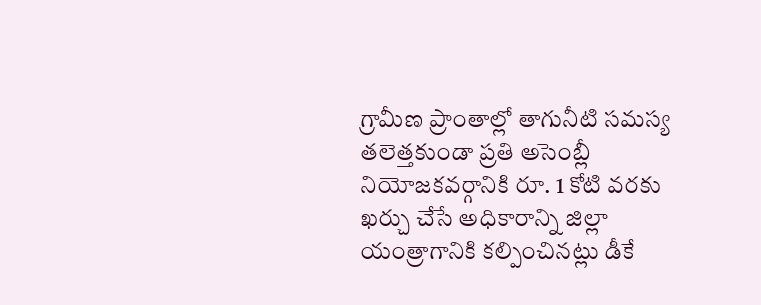గ్రామీణ ప్రాంతాల్లో తాగునీటి సమస్య తలెత్తకుండా ప్రతి అసెంబ్లీ నియోజకవర్గానికి రూ. 1 కోటి వరకు ఖర్చు చేసే అధికారాన్ని జిల్లా యంత్రాగానికి కల్పించినట్లు డీకే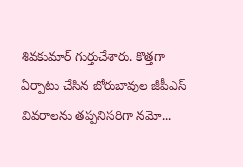శివకుమార్ గుర్తుచేశారు. కొత్తగా ఏర్పాటు చేసిన బోరుబావుల జీపీఎస్ వివరాలను తప్పనిసరిగా నమో...